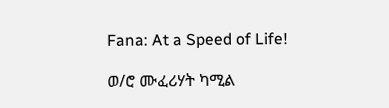Fana: At a Speed of Life!

ወ/ሮ ሙፈሪሃት ካሚል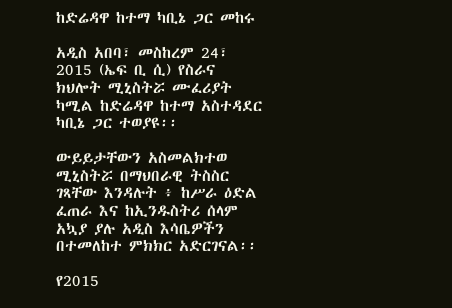ከድሬዳዋ ከተማ ካቢኔ ጋር መከሩ

አዲስ አበባ፣ መስከረም 24፣ 2015 (ኤፍ ቢ ሲ) የስራና ክህሎት ሚኒስትሯ ሙፈሪያት ካሚል ከድሬዳዋ ከተማ አስተዳደር ካቢኔ ጋር ተወያዩ፡፡

ውይይታቸውን አስመልክተወ ሚኒስትሯ በማህበራዊ ትስስር ገጻቸው እንዳሉት ፥ ከሥራ ዕድል ፈጠራ እና ከኢንዱስትሪ ሰላም አኳያ ያሉ አዲስ እሳቤዎችን በተመለከተ ምክክር አድርገናል፡፡

የ2015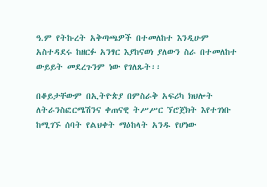ዓ.ም የትኩረት አቅጣጫዎች በተመለከተ እንዲሁም አስተዳደሩ ከዘርፉ አንፃር እያከናወነ ያለውን ስራ በተመለከተ ውይይት መደረጉንም ነው የገለጹት፡፡

በቆይታቸውም በኢትዮጵያ በምስራቅ አፍሪካ ክህሎት ለትራንስፎርሜሽንና ቀጠናዊ ትሥሥር ኘሮጀክት እየተገነቡ ከሚገኙ ሰባት የልህቀት ማዕከላት አንዱ የሆነው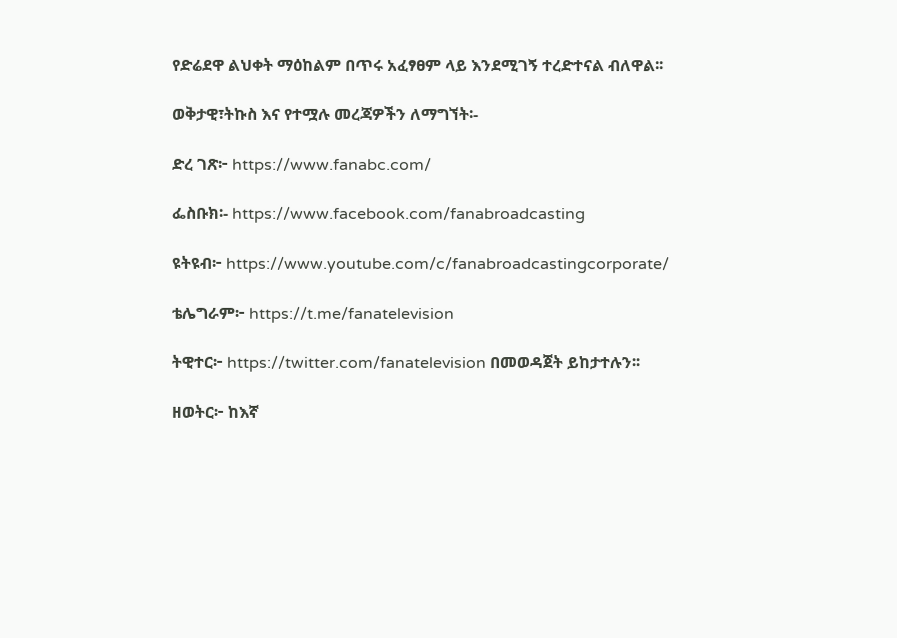የድሬደዋ ልህቀት ማዕከልም በጥሩ አፈፃፀም ላይ እንደሚገኝ ተረድተናል ብለዋል፡፡

ወቅታዊ፣ትኩስ እና የተሟሉ መረጃዎችን ለማግኘት፡-

ድረ ገጽ፦ https://www.fanabc.com/

ፌስቡክ፡- https://www.facebook.com/fanabroadcasting

ዩትዩብ፦ https://www.youtube.com/c/fanabroadcastingcorporate/

ቴሌግራም፦ https://t.me/fanatelevision

ትዊተር፦ https://twitter.com/fanatelevision በመወዳጀት ይከታተሉን፡፡

ዘወትር፦ ከእኛ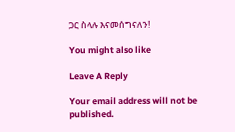ጋር ስላሉ እናመሰግናለን!

You might also like

Leave A Reply

Your email address will not be published.